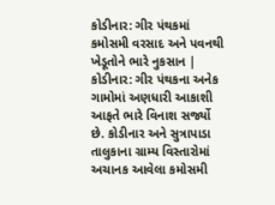કોડીનાર: ગીર પંથકમાં કમોસમી વરસાદ અને પવનથી ખેડૂતોને ભારે નુકસાન |
કોડીનાર: ગીર પંથકના અનેક ગામોમાં અણધારી આકાશી આફતે ભારે વિનાશ સર્જ્યો છે. કોડીનાર અને સુત્રાપાડા તાલુકાના ગ્રામ્ય વિસ્તારોમાં અચાનક આવેલા કમોસમી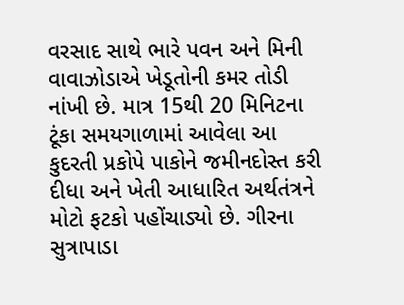વરસાદ સાથે ભારે પવન અને મિની વાવાઝોડાએ ખેડૂતોની કમર તોડી નાંખી છે. માત્ર 15થી 20 મિનિટના ટૂંકા સમયગાળામાં આવેલા આ કુદરતી પ્રકોપે પાકોને જમીનદોસ્ત કરી દીધા અને ખેતી આધારિત અર્થતંત્રને મોટો ફટકો પહોંચાડ્યો છે. ગીરના સુત્રાપાડા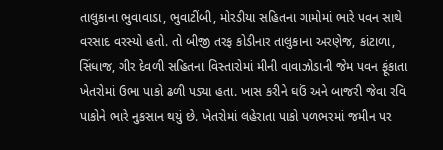તાલુકાના ભુવાવાડા, ભુવાટીંબી, મોરડીયા સહિતના ગામોમાં ભારે પવન સાથે વરસાદ વરસ્યો હતો. તો બીજી તરફ કોડીનાર તાલુકાના અરણેજ, કાંટાળા, સિંધાજ, ગીર દેવળી સહિતના વિસ્તારોમાં મીની વાવાઝોડાની જેમ પવન ફૂંકાતા ખેતરોમાં ઉભા પાકો ઢળી પડ્યા હતા. ખાસ કરીને ઘઉં અને બાજરી જેવા રવિ પાકોને ભારે નુકસાન થયું છે. ખેતરોમાં લહેરાતા પાકો પળભરમાં જમીન પર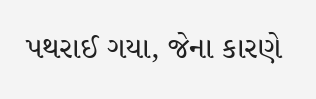પથરાઈ ગયા, જેના કારણે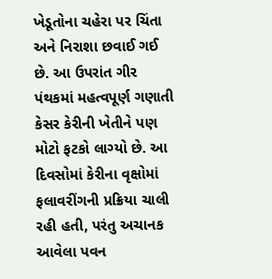ખેડૂતોના ચહેરા પર ચિંતા અને નિરાશા છવાઈ ગઈ છે. આ ઉપરાંત ગીર પંથકમાં મહત્વપૂર્ણ ગણાતી કેસર કેરીની ખેતીને પણ મોટો ફટકો લાગ્યો છે. આ દિવસોમાં કેરીના વૃક્ષોમાં ફલાવરીંગની પ્રક્રિયા ચાલી રહી હતી, પરંતુ અચાનક આવેલા પવન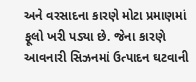અને વરસાદના કારણે મોટા પ્રમાણમાં ફૂલો ખરી પડ્યા છે. જેના કારણે આવનારી સિઝનમાં ઉત્પાદન ઘટવાની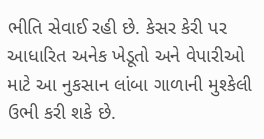ભીતિ સેવાઈ રહી છે. કેસર કેરી પર આધારિત અનેક ખેડૂતો અને વેપારીઓ માટે આ નુકસાન લાંબા ગાળાની મુશ્કેલી ઉભી કરી શકે છે.